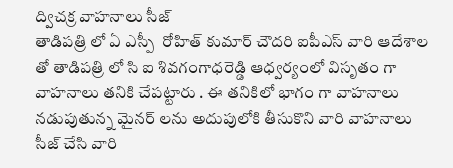ద్విచక్ర వాహనాలు సీజ్
తాడిపత్రి లో ఏ ఎస్పీ  రోహిత్ కుమార్ చౌదరి ఐపీఎస్ వారి ఆదేశాల తో తాడిపత్రి లో సి ఐ శివగంగాధరెడ్డి ఆధ్వర్యంలో విసృతం గా వాహనాలు తనికి చేపట్టారు . ఈ తనికిలో భాగం గా వాహనాలు నడుపుతున్న మైనర్ లను అదుపులోకి తీసుకొని వారి వాహనాలు సీజ్ చేసి వారి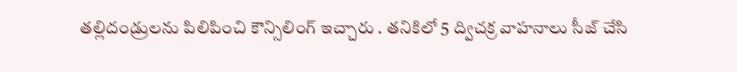తల్లిదండ్రులను పిలిపించి కౌన్సిలింగ్ ఇచ్చారు . తనికిలో 5 ద్విచక్ర వాహనాలు సీజ్ చేసి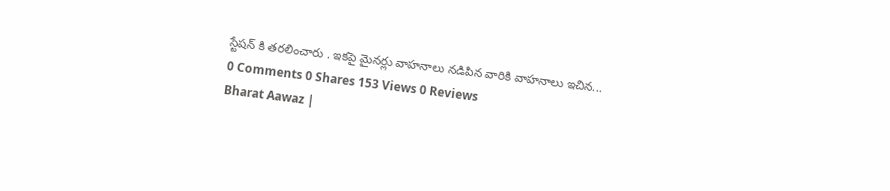స్టేషన్ కి తరలించారు . ఇకపై మైనర్లు వాహనాలు నడిపిన వారికి వాహనాలు ఇచిన...
0 Comments 0 Shares 153 Views 0 Reviews
Bharat Aawaz |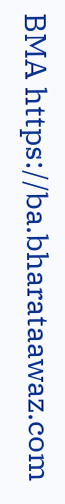BMA https://ba.bharataawaz.com